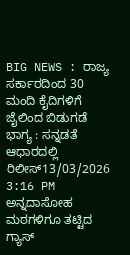BIG NEWS : ರಾಜ್ಯ ಸರ್ಕಾರದಿಂದ 30 ಮಂದಿ ಕೈದಿಗಳಿಗೆ ಜೈಲಿಂದ ಬಿಡುಗಡೆ ಭಾಗ್ಯ : ಸನ್ನಡತೆ ಆಧಾರದಲ್ಲಿ ರಿಲೀಸ್13/03/2026 3:16 PM
ಅನ್ನದಾಸೋಹ ಮಠಗಳಿಗೂ ತಟ್ಟಿದ ಗ್ಯಾಸ್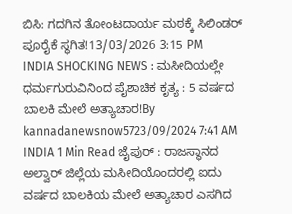ಬಿಸಿ: ಗದಗಿನ ತೋಂಟದಾರ್ಯ ಮಠಕ್ಕೆ ಸಿಲಿಂಡರ್ ಪೂರೈಕೆ ಸ್ಥಗಿತ!13/03/2026 3:15 PM
INDIA SHOCKING NEWS : ಮಸೀದಿಯಲ್ಲೇ ಧರ್ಮಗುರುವಿನಿಂದ ಪೈಶಾಚಿಕ ಕೃತ್ಯ : 5 ವರ್ಷದ ಬಾಲಕಿ ಮೇಲೆ ಅತ್ಯಾಚಾರ!By kannadanewsnow5723/09/2024 7:41 AM INDIA 1 Min Read ಜೈಪುರ್ : ರಾಜಸ್ಥಾನದ ಅಲ್ವಾರ್ ಜಿಲ್ಲೆಯ ಮಸೀದಿಯೊಂದರಲ್ಲಿ ಐದು ವರ್ಷದ ಬಾಲಕಿಯ ಮೇಲೆ ಅತ್ಯಾಚಾರ ಎಸಗಿದ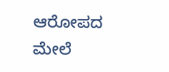ಆರೋಪದ ಮೇಲೆ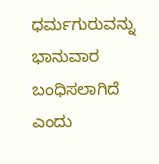ಧರ್ಮಗುರುವನ್ನು ಭಾನುವಾರ ಬಂಧಿಸಲಾಗಿದೆ ಎಂದು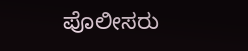ಪೊಲೀಸರು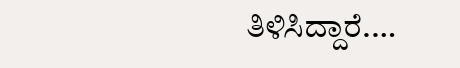ತಿಳಿಸಿದ್ದಾರೆ.…